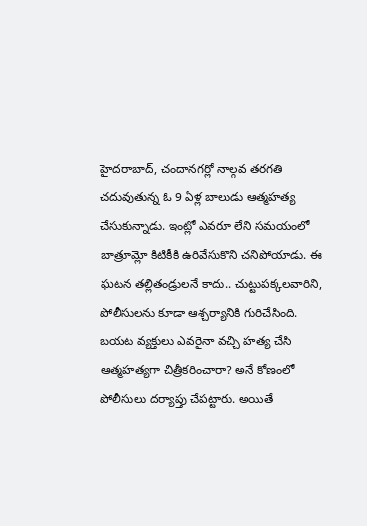హైదరాబాద్, చందానగర్లో నాల్గవ తరగతి చదువుతున్న ఓ 9 ఏళ్ల బాలుడు ఆత్మహత్య చేసుకున్నాడు. ఇంట్లో ఎవరూ లేని సమయంలో బాత్రూమ్లో కిటికీకి ఉరివేసుకొని చనిపోయాడు. ఈ ఘటన తల్లితండ్రులనే కాదు.. చుట్టుపక్కలవారిని, పోలీసులను కూడా ఆశ్చర్యానికి గురిచేసింది.
బయట వ్యక్తులు ఎవరైనా వచ్చి హత్య చేసి ఆత్మహత్యగా చిత్రీకరించారా? అనే కోణంలో పోలీసులు దర్యాప్తు చేపట్టారు. అయితే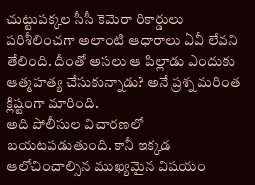చుట్టుపక్కల సీసీ కెమెరా రికార్డులు పరిశీలించగా అలాంటి ఆధారాలు ఏవీ లేవని తేలింది. దీంతో అసలు ఆ పిల్లాడు ఎందుకు ఆత్మహత్య చేసుకున్నాడు? అనే ప్రశ్న మరింత క్లిష్టంగా మారింది.
అది పోలీసుల విచారణలో బయటపడుతుంది. కానీ ఇక్కడ ఆలోచించాల్సిన ముఖ్యమైన విషయం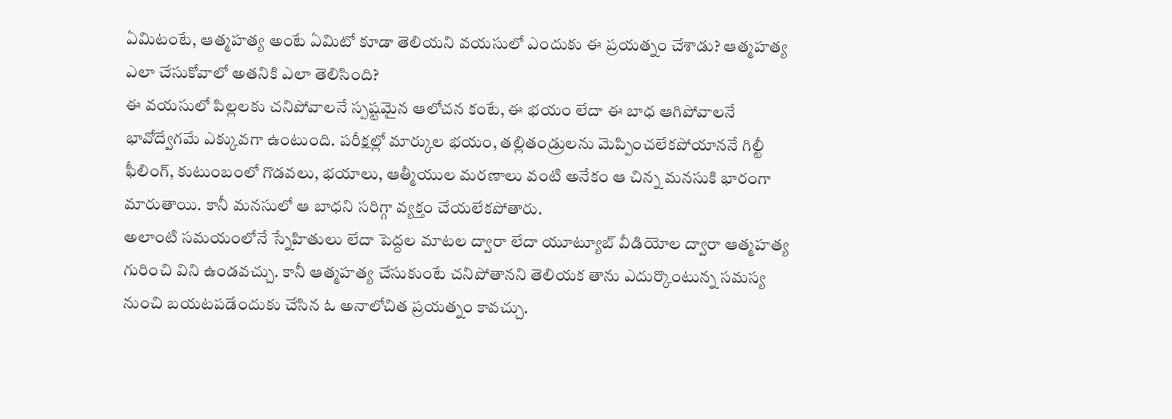ఏమిటంటే, ఆత్మహత్య అంటే ఏమిటో కూడా తెలియని వయసులో ఎందుకు ఈ ప్రయత్నం చేశాడు? ఆత్మహత్య ఎలా చేసుకోవాలో అతనికి ఎలా తెలిసింది?
ఈ వయసులో పిల్లలకు చనిపోవాలనే స్పష్టమైన ఆలోచన కంటే, ఈ భయం లేదా ఈ బాధ ఆగిపోవాలనే భావోద్వేగమే ఎక్కువగా ఉంటుంది. పరీక్షల్లో మార్కుల భయం, తల్లితండ్రులను మెప్పించలేకపోయాననే గిల్టీ ఫీలింగ్, కుటుంబంలో గొడవలు, భయాలు, ఆత్మీయుల మరణాలు వంటి అనేకం ఆ చిన్న మనసుకి భారంగా మారుతాయి. కానీ మనసులో ఆ బాధని సరిగ్గా వ్యక్తం చేయలేకపోతారు.
అలాంటి సమయంలోనే స్నేహితులు లేదా పెద్దల మాటల ద్వారా లేదా యూట్యూబ్ వీడియోల ద్వారా ఆత్మహత్య గురించి విని ఉండవచ్చు. కానీ ఆత్మహత్య చేసుకుంటే చనిపోతానని తెలియక తాను ఎదుర్కొంటున్న సమస్య నుంచి బయటపడేందుకు చేసిన ఓ అనాలోచిత ప్రయత్నం కావచ్చు.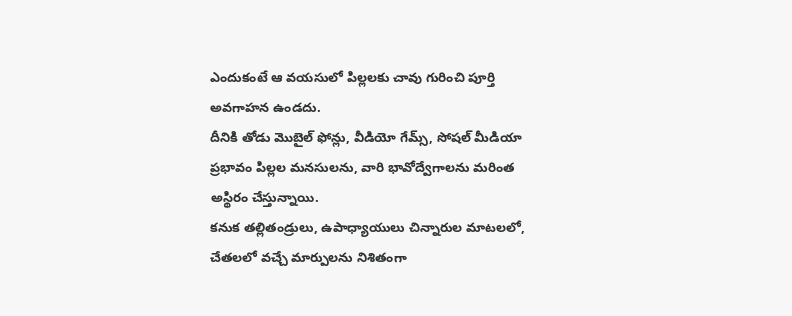ఎందుకంటే ఆ వయసులో పిల్లలకు చావు గురించి పూర్తి అవగాహన ఉండదు.
దీనికి తోడు మొబైల్ ఫోన్లు, వీడియో గేమ్స్, సోషల్ మీడియా ప్రభావం పిల్లల మనసులను, వారి భావోద్వేగాలను మరింత అస్థిరం చేస్తున్నాయి.
కనుక తల్లితండ్రులు, ఉపాధ్యాయులు చిన్నారుల మాటలలో, చేతలలో వచ్చే మార్పులను నిశితంగా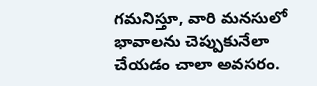గమనిస్తూ, వారి మనసులో భావాలను చెప్పుకునేలా చేయడం చాలా అవసరం.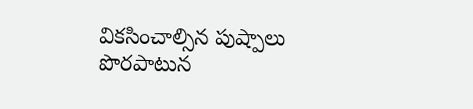వికసించాల్సిన పుష్పాలు పొరపాటున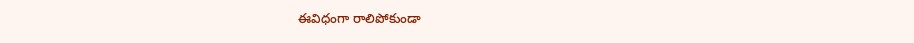ఈవిధంగా రాలిపోకుండా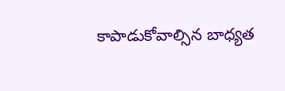కాపాడుకోవాల్సిన బాధ్యత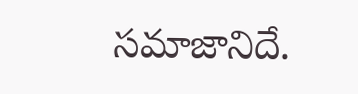సమాజానిదే.